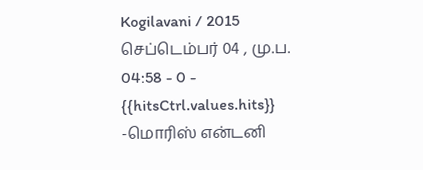Kogilavani / 2015 செப்டெம்பர் 04 , மு.ப. 04:58 - 0 - {{hitsCtrl.values.hits}}
-மொரிஸ் என்டனி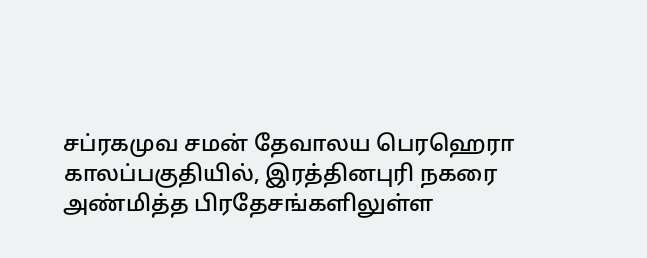சப்ரகமுவ சமன் தேவாலய பெரஹெரா காலப்பகுதியில், இரத்தினபுரி நகரை அண்மித்த பிரதேசங்களிலுள்ள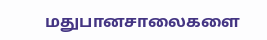மதுபானசாலைகளை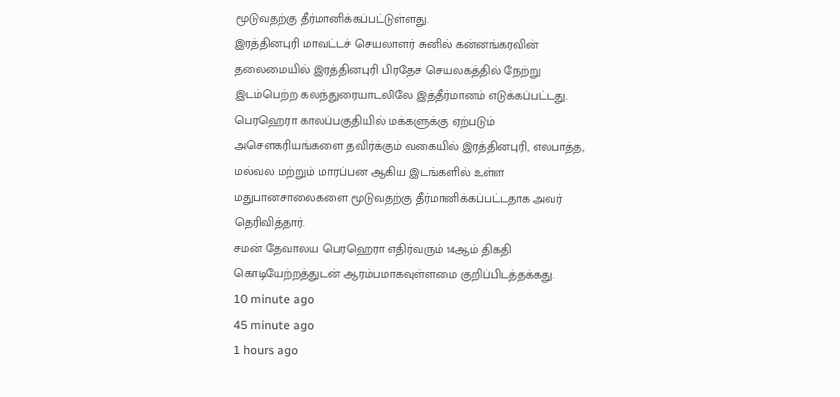மூடுவதற்கு தீர்மானிக்கப்பட்டுள்ளது.
இரத்தினபுரி மாவட்டச் செயலாளர் சுனில் கன்னங்கரவின் தலைமையில் இரத்தினபுரி பிரதேச செயலகத்தில் நேற்று இடம்பெற்ற கலந்துரையாடலிலே இத்தீர்மானம் எடுக்கப்பட்டது.
பெரஹெரா காலப்பகுதியில் மக்களுக்கு ஏற்படும் அசௌகரியங்களை தவிர்க்கும் வகையில் இரத்தினபுரி, எலபாத்த, மல்வல மற்றும் மாரப்பன ஆகிய இடங்களில் உள்ள மதுபானசாலைகளை மூடுவதற்கு தீர்மானிக்கப்பட்டதாக அவர் தெரிவித்தார்.
சமன் தேவாலய பெரஹெரா எதிர்வரும் 14ஆம் திகதி கொடியேற்றத்துடன் ஆரம்பமாகவுள்ளமை குறிப்பிடத்தக்கது.
10 minute ago
45 minute ago
1 hours ago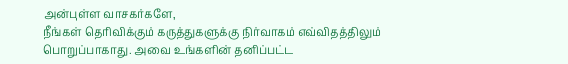அன்புள்ள வாசகர்களே,
நீங்கள் தெரிவிக்கும் கருத்துகளுக்கு நிர்வாகம் எவ்விதத்திலும் பொறுப்பாகாது. அவை உங்களின் தனிப்பட்ட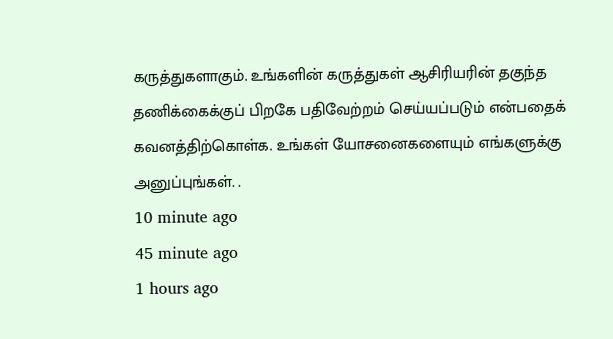கருத்துகளாகும். உங்களின் கருத்துகள் ஆசிரியரின் தகுந்த தணிக்கைக்குப் பிறகே பதிவேற்றம் செய்யப்படும் என்பதைக் கவனத்திற்கொள்க. உங்கள் யோசனைகளையும் எங்களுக்கு அனுப்புங்கள். .
10 minute ago
45 minute ago
1 hours ago